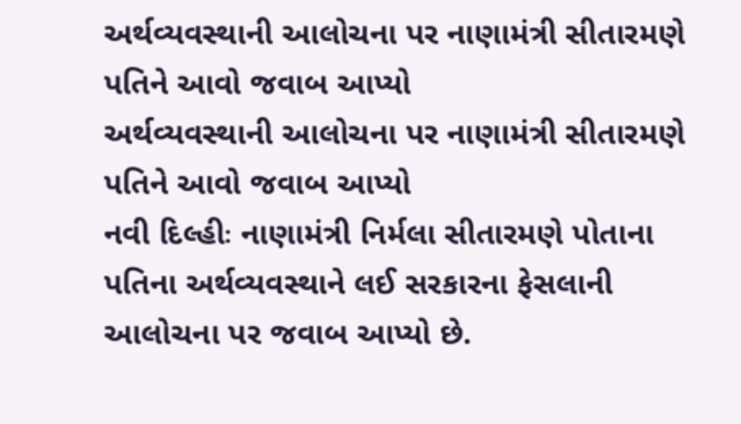અર્થવ્યવસ્થાની આલોચના પર નાણામંત્રી સીતારમણે પતિને આવો જવાબ આપ્યો
અર્થવ્યવસ્થાની આલોચના પર નાણામંત્રી સીતારમણે પતિને આવો જવાબ આપ્યો
નવી દિલ્હીઃ નાણામંત્રી નિર્મલા સીતારમણે પોતાના પતિના અર્થવ્યવસ્થાને લઈ સરકારના ફેસલાની આલોચના પર જવાબ આપ્યો છે.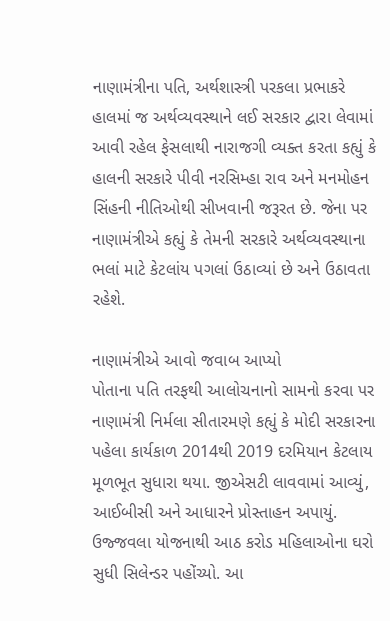નાણામંત્રીના પતિ, અર્થશાસ્ત્રી પરકલા પ્રભાકરે હાલમાં જ અર્થવ્યવસ્થાને લઈ સરકાર દ્વારા લેવામાં આવી રહેલ ફેસલાથી નારાજગી વ્યક્ત કરતા કહ્યું કે હાલની સરકારે પીવી નરસિમ્હા રાવ અને મનમોહન સિંહની નીતિઓથી સીખવાની જરૂરત છે. જેના પર નાણામંત્રીએ કહ્યું કે તેમની સરકારે અર્થવ્યવસ્થાના ભલાં માટે કેટલાંય પગલાં ઉઠાવ્યાં છે અને ઉઠાવતા રહેશે.

નાણામંત્રીએ આવો જવાબ આપ્યો
પોતાના પતિ તરફથી આલોચનાનો સામનો કરવા પર નાણામંત્રી નિર્મલા સીતારમણે કહ્યું કે મોદી સરકારના પહેલા કાર્યકાળ 2014થી 2019 દરમિયાન કેટલાય મૂળભૂત સુધારા થયા. જીએસટી લાવવામાં આવ્યું, આઈબીસી અને આધારને પ્રોસ્તાહન અપાયું. ઉજ્જવલા યોજનાથી આઠ કરોડ મહિલાઓના ઘરો સુધી સિલેન્ડર પહોંચ્યો. આ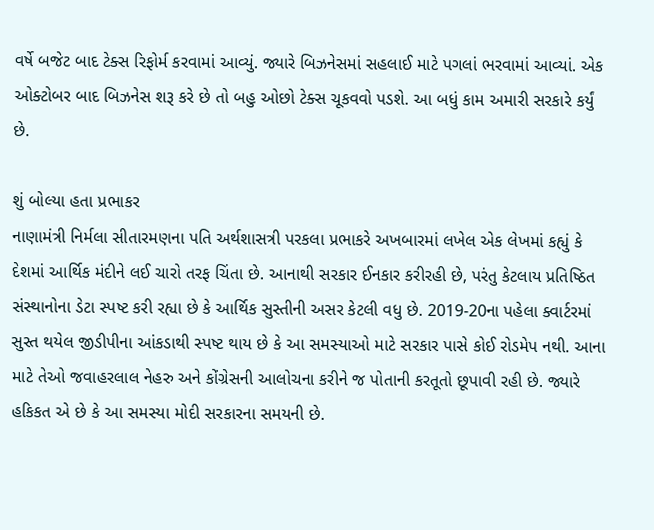વર્ષે બજેટ બાદ ટેક્સ રિફોર્મ કરવામાં આવ્યું. જ્યારે બિઝનેસમાં સહલાઈ માટે પગલાં ભરવામાં આવ્યાં. એક ઓક્ટોબર બાદ બિઝનેસ શરૂ કરે છે તો બહુ ઓછો ટેક્સ ચૂકવવો પડશે. આ બધું કામ અમારી સરકારે કર્યું છે.

શું બોલ્યા હતા પ્રભાકર
નાણામંત્રી નિર્મલા સીતારમણના પતિ અર્થશાસત્રી પરકલા પ્રભાકરે અખબારમાં લખેલ એક લેખમાં કહ્યું કે દેશમાં આર્થિક મંદીને લઈ ચારો તરફ ચિંતા છે. આનાથી સરકાર ઈનકાર કરીરહી છે, પરંતુ કેટલાય પ્રતિષ્ઠિત સંસ્થાનોના ડેટા સ્પષ્ટ કરી રહ્યા છે કે આર્થિક સુસ્તીની અસર કેટલી વધુ છે. 2019-20ના પહેલા ક્વાર્ટરમાં સુસ્ત થયેલ જીડીપીના આંકડાથી સ્પષ્ટ થાય છે કે આ સમસ્યાઓ માટે સરકાર પાસે કોઈ રોડમેપ નથી. આના માટે તેઓ જવાહરલાલ નેહરુ અને કોંગ્રેસની આલોચના કરીને જ પોતાની કરતૂતો છૂપાવી રહી છે. જ્યારે હકિકત એ છે કે આ સમસ્યા મોદી સરકારના સમયની છે.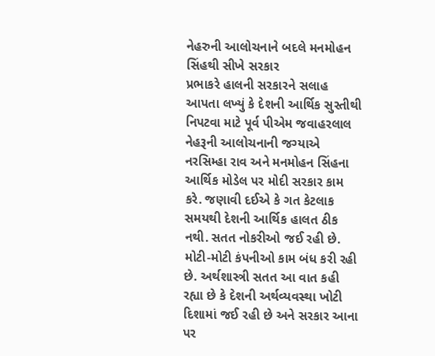નેહરુની આલોચનાને બદલે મનમોહન સિંહથી સીખે સરકાર
પ્રભાકરે હાલની સરકારને સલાહ આપતા લખ્યું કે દેશની આર્થિક સુસ્તીથી નિપટવા માટે પૂર્વ પીએમ જવાહરલાલ નેહરૂની આલોચનાની જગ્યાએ નરસિમ્હા રાવ અને મનમોહન સિંહના આર્થિક મોડેલ પર મોદી સરકાર કામ કરે. જણાવી દઈએ કે ગત કેટલાક સમયથી દેશની આર્થિક હાલત ઠીક નથી. સતત નોકરીઓ જઈ રહી છે. મોટી-મોટી કંપનીઓ કામ બંધ કરી રહી છે. અર્થશાસ્ત્રી સતત આ વાત કહી રહ્યા છે કે દેશની અર્થવ્યવસ્થા ખોટી દિશામાં જઈ રહી છે અને સરકાર આના પર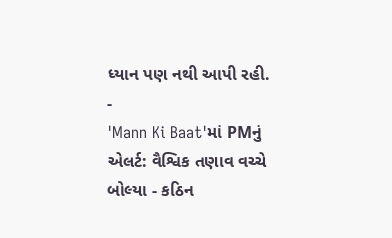ધ્યાન પણ નથી આપી રહી.
-
'Mann Ki Baat'માં PMનું એલર્ટ: વૈશ્વિક તણાવ વચ્ચે બોલ્યા - કઠિન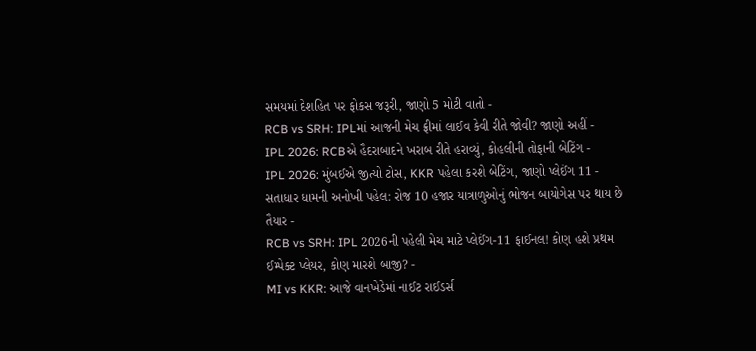સમયમાં દેશહિત પર ફોકસ જરૂરી, જાણો 5 મોટી વાતો -
RCB vs SRH: IPLમાં આજની મેચ ફ્રીમાં લાઈવ કેવી રીતે જોવી? જાણો અહીં -
IPL 2026: RCBએ હૈદરાબાદને ખરાબ રીતે હરાવ્યું, કોહલીની તોફાની બેટિંગ -
IPL 2026: મુંબઈએ જીત્યો ટોસ, KKR પહેલા કરશે બેટિંગ, જાણો પ્લેઈંગ 11 -
સતાધાર ધામની અનોખી પહેલ: રોજ 10 હજાર યાત્રાળુઓનું ભોજન બાયોગેસ પર થાય છે તૈયાર -
RCB vs SRH: IPL 2026ની પહેલી મેચ માટે પ્લેઈંગ-11 ફાઈનલ! કોણ હશે પ્રથમ ઈમ્પેક્ટ પ્લેયર, કોણ મારશે બાજી? -
MI vs KKR: આજે વાનખેડેમાં નાઈટ રાઈડર્સ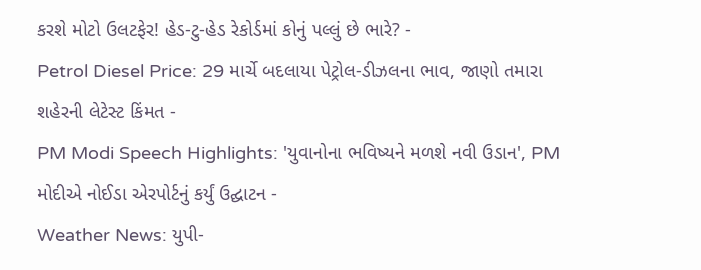કરશે મોટો ઉલટફેર! હેડ-ટુ-હેડ રેકોર્ડમાં કોનું પલ્લું છે ભારે? -
Petrol Diesel Price: 29 માર્ચે બદલાયા પેટ્રોલ-ડીઝલના ભાવ, જાણો તમારા શહેરની લેટેસ્ટ કિંમત -
PM Modi Speech Highlights: 'યુવાનોના ભવિષ્યને મળશે નવી ઉડાન', PM મોદીએ નોઈડા એરપોર્ટનું કર્યું ઉદ્ઘાટન -
Weather News: યુપી-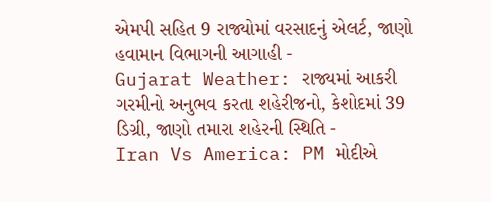એમપી સહિત 9 રાજ્યોમાં વરસાદનું એલર્ટ, જાણો હવામાન વિભાગની આગાહી -
Gujarat Weather: રાજ્યમાં આકરી ગરમીનો અનુભવ કરતા શહેરીજનો, કેશોદમાં 39 ડિગ્રી, જાણો તમારા શહેરની સ્થિતિ -
Iran Vs America: PM મોદીએ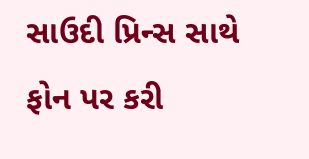સાઉદી પ્રિન્સ સાથે ફોન પર કરી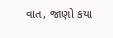વાત, જાણો કયા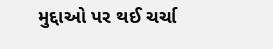મુદ્દાઓ પર થઈ ચર્ચા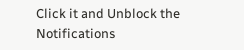Click it and Unblock the Notifications